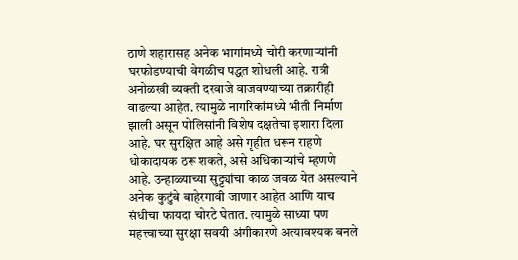ठाणे शहारासह अनेक भागांमध्ये चोरी करणाऱ्यांनी घरफोडण्याची वेगळीच पद्धत शोधली आहे. रात्री अनोळखी व्यक्ती दरवाजे वाजवण्याच्या तक्रारीही वाढल्या आहेत. त्यामुळे नागरिकांमध्ये भीती निर्माण झाली असून पोलिसांनी विशेष दक्षतेचा इशारा दिला आहे. घर सुरक्षित आहे असे गृहीत धरून राहणे धोकादायक ठरू शकते, असे अधिकाऱ्यांचे म्हणणे आहे. उन्हाळ्याच्या सुट्ट्यांचा काळ जवळ येत असल्याने अनेक कुटुंबे बाहेरगावी जाणार आहेत आणि याच संधीचा फायदा चोरटे घेतात. त्यामुळे साध्या पण महत्त्वाच्या सुरक्षा सवयी अंगीकारणे अत्यावश्यक बनले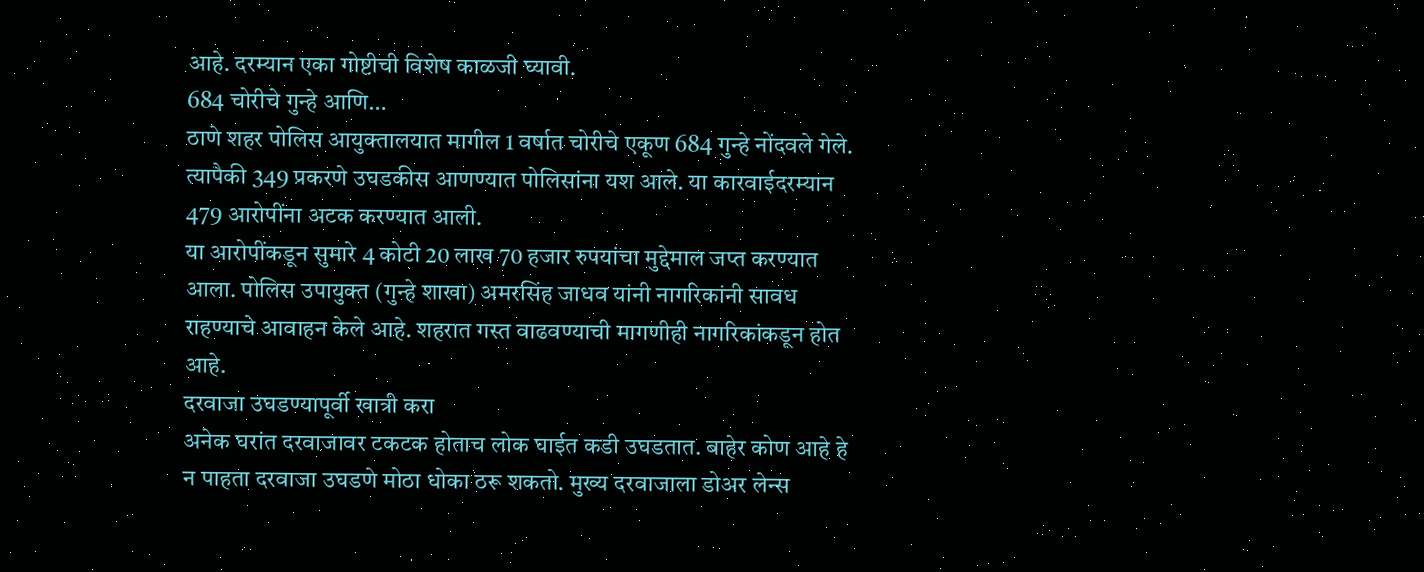आहे. दरम्यान एका गोष्टीची विशेष काळजी घ्यावी.
684 चोरीचे गुन्हे आणि…
ठाणे शहर पोलिस आयुक्तालयात मागील 1 वर्षात चोरीचे एकूण 684 गुन्हे नोंदवले गेले. त्यापैकी 349 प्रकरणे उघडकीस आणण्यात पोलिसांना यश आले. या कारवाईदरम्यान 479 आरोपींना अटक करण्यात आली.
या आरोपींकडून सुमारे 4 कोटी 20 लाख 70 हजार रुपयांचा मुद्देमाल जप्त करण्यात आला. पोलिस उपायुक्त (गुन्हे शाखा) अमरसिंह जाधव यांनी नागरिकांनी सावध राहण्याचे आवाहन केले आहे. शहरात गस्त वाढवण्याची मागणीही नागरिकांकडून होत आहे.
दरवाजा उघडण्यापूर्वी खात्री करा
अनेक घरांत दरवाजावर टकटक होताच लोक घाईत कडी उघडतात. बाहेर कोण आहे हे न पाहता दरवाजा उघडणे मोठा धोका ठरू शकतो. मुख्य दरवाजाला डोअर लेन्स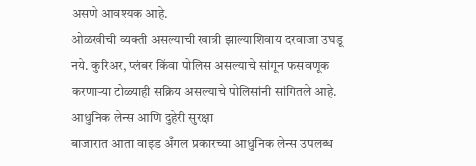असणे आवश्यक आहे.
ओळखीची व्यक्ती असल्याची खात्री झाल्याशिवाय दरवाजा उघडू नये. कुरिअर, प्लंबर किंवा पोलिस असल्याचे सांगून फसवणूक करणाऱ्या टोळ्याही सक्रिय असल्याचे पोलिसांनी सांगितले आहे.
आधुनिक लेन्स आणि दुहेरी सुरक्षा
बाजारात आता वाइड अँगल प्रकारच्या आधुनिक लेन्स उपलब्ध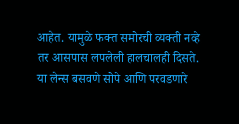आहेत. यामुळे फक्त समोरची व्यक्ती नव्हे तर आसपास लपलेली हालचालही दिसते. या लेन्स बसवणे सोपे आणि परवडणारे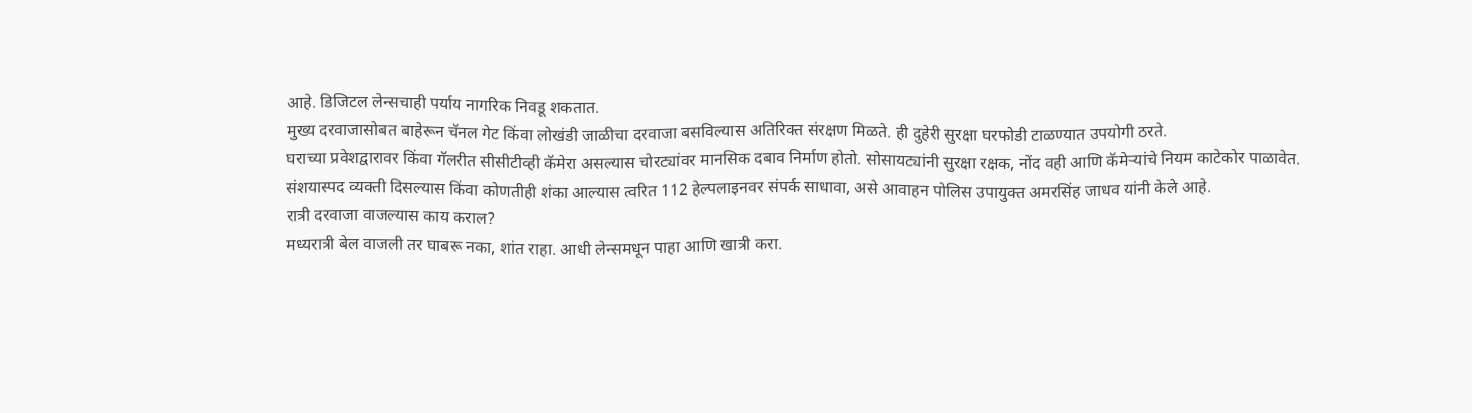आहे. डिजिटल लेन्सचाही पर्याय नागरिक निवडू शकतात.
मुख्य दरवाजासोबत बाहेरून चॅनल गेट किंवा लोखंडी जाळीचा दरवाजा बसविल्यास अतिरिक्त संरक्षण मिळते. ही दुहेरी सुरक्षा घरफोडी टाळण्यात उपयोगी ठरते.
घराच्या प्रवेशद्वारावर किंवा गॅलरीत सीसीटीव्ही कॅमेरा असल्यास चोरट्यांवर मानसिक दबाव निर्माण होतो. सोसायट्यांनी सुरक्षा रक्षक, नोंद वही आणि कॅमेऱ्यांचे नियम काटेकोर पाळावेत.
संशयास्पद व्यक्ती दिसल्यास किंवा कोणतीही शंका आल्यास त्वरित 112 हेल्पलाइनवर संपर्क साधावा, असे आवाहन पोलिस उपायुक्त अमरसिंह जाधव यांनी केले आहे.
रात्री दरवाजा वाजल्यास काय कराल?
मध्यरात्री बेल वाजली तर घाबरू नका, शांत राहा. आधी लेन्समधून पाहा आणि खात्री करा.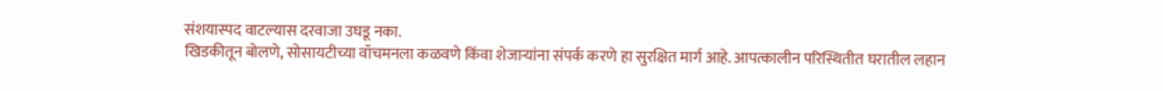संशयास्पद वाटल्यास दरवाजा उघडू नका.
खिडकीतून बोलणे, सोसायटीच्या वॉचमनला कळवणे किंवा शेजाऱ्यांना संपर्क करणे हा सुरक्षित मार्ग आहे. आपत्कालीन परिस्थितीत घरातील लहान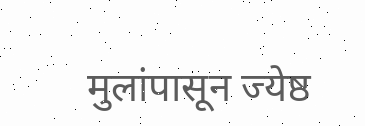मुलांपासून ज्येष्ठ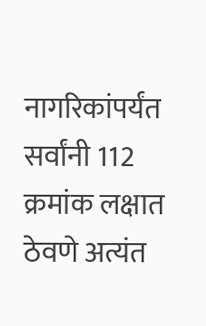नागरिकांपर्यंत सर्वांनी 112 क्रमांक लक्षात ठेवणे अत्यंत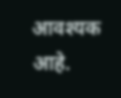आवश्यक आहे.